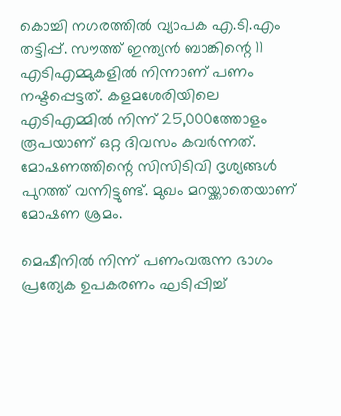കൊച്ചി നഗരത്തില്‍ വ്യാപക എ.ടി.എം തട്ടിപ്പ്. സൗത്ത് ഇന്ത്യന്‍ ബാങ്കിന്റെ 11 എടിഎമ്മുകളില്‍ നിന്നാണ് പണം നഷ്ടപ്പെട്ടത്. കളമശേരിയിലെ എടിഎമ്മില്‍ നിന്ന് 25,000ത്തോളം രൂപയാണ് ഒറ്റ ദിവസം കവര്‍ന്നത്. മോഷണത്തിന്റെ സിസിടിവി ദൃശ്യങ്ങള്‍ പുറത്ത് വന്നിട്ടുണ്ട്. മുഖം മറയ്ക്കാതെയാണ് മോഷണ ശ്രമം.

മെഷീനില്‍ നിന്ന് പണംവരുന്ന ഭാഗം പ്രത്യേക ഉപകരണം ഘടിപ്പിച്ച്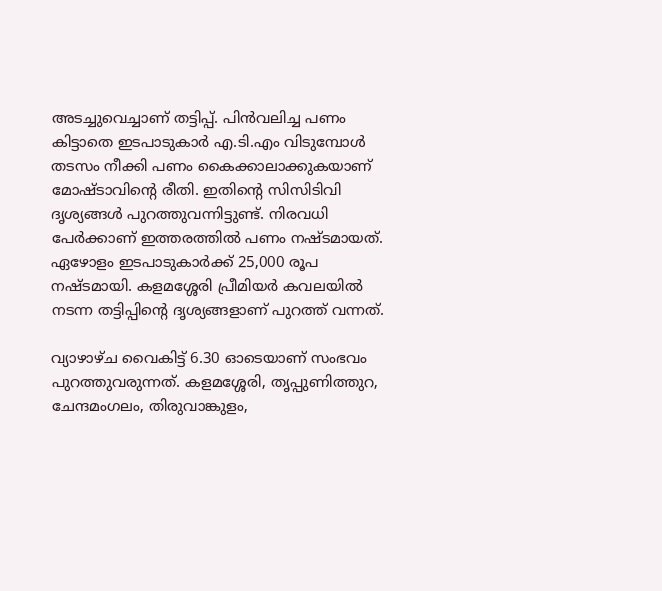അടച്ചുവെച്ചാണ് തട്ടിപ്പ്. പിന്‍വലിച്ച പണം കിട്ടാതെ ഇടപാടുകാര്‍ എ.ടി.എം വിടുമ്പോള്‍ തടസം നീക്കി പണം കൈക്കാലാക്കുകയാണ് മോഷ്ടാവിന്റെ രീതി. ഇതിന്റെ സിസിടിവി ദൃശ്യങ്ങള്‍ പുറത്തുവന്നിട്ടുണ്ട്. നിരവധി പേര്‍ക്കാണ് ഇത്തരത്തില്‍ പണം നഷ്ടമായത്. ഏഴോളം ഇടപാടുകാര്‍ക്ക് 25,000 രൂപ നഷ്ടമായി. കളമശ്ശേരി പ്രീമിയര്‍ കവലയില്‍ നടന്ന തട്ടിപ്പിന്റെ ദൃശ്യങ്ങളാണ് പുറത്ത് വന്നത്.

വ്യാഴാഴ്ച വൈകിട്ട് 6.30 ഓടെയാണ് സംഭവം പുറത്തുവരുന്നത്. കളമശ്ശേരി, തൃപ്പുണിത്തുറ, ചേന്ദമംഗലം, തിരുവാങ്കുളം,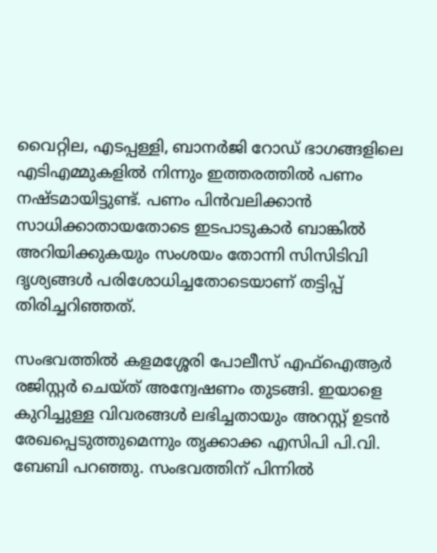വൈറ്റില, എടപ്പള്ളി, ബാനര്‍ജി റോഡ് ഭാഗങ്ങളിലെ എടിഎമ്മുകളില്‍ നിന്നും ഇത്തരത്തില്‍ പണം നഷ്ടമായിട്ടുണ്ട്. പണം പിന്‍വലിക്കാന്‍ സാധിക്കാതായതോടെ ഇടപാടുകാര്‍ ബാങ്കില്‍ അറിയിക്കുകയും സംശയം തോന്നി സിസിടിവി ദൃശ്യങ്ങള്‍ പരിശോധിച്ചതോടെയാണ് തട്ടിപ്പ് തിരിച്ചറിഞ്ഞത്.

സംഭവത്തില്‍ കളമശ്ശേരി പോലീസ് എഫ്ഐആര്‍ രജിസ്റ്റര്‍ ചെയ്ത് അന്വേഷണം തുടങ്ങി. ഇയാളെ കുറിച്ചുള്ള വിവരങ്ങള്‍ ലഭിച്ചതായും അറസ്റ്റ് ഉടന്‍ രേഖപ്പെടുത്തുമെന്നും തൃക്കാക്ക എസിപി പി.വി. ബേബി പറഞ്ഞു. സംഭവത്തിന് പിന്നില്‍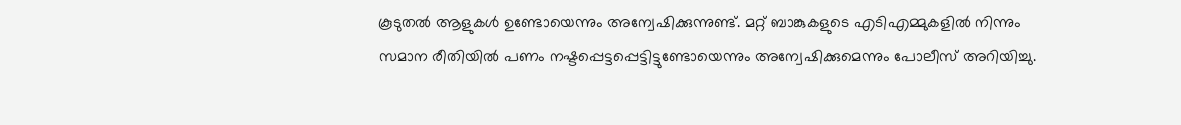കൂടുതല്‍ ആളുകള്‍ ഉണ്ടോയെന്നും അന്വേഷിക്കുന്നുണ്ട്. മറ്റ് ബാങ്കുകളുടെ എടിഎമ്മുകളില്‍ നിന്നും സമാന രീതിയില്‍ പണം നഷ്ടപ്പെട്ടപ്പെട്ടിട്ടുണ്ടോയെന്നും അന്വേഷിക്കുമെന്നും പോലീസ് അറിയിച്ചു.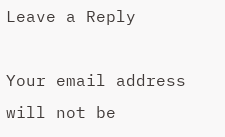Leave a Reply

Your email address will not be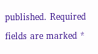published. Required fields are marked *